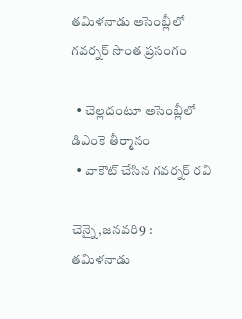తమిళనాడు అసెంబ్లీలో గవర్నర్‌ ‌సొంత ప్రసంగం

  • చెల్లదంటూ అసెంబ్లీలో డిఎంకె తీర్మానం
  • వాకౌట్‌ ‌చేసిన గవర్నర్‌ ‌రవి

చెన్నై,జనవరి9 : తమిళనాడు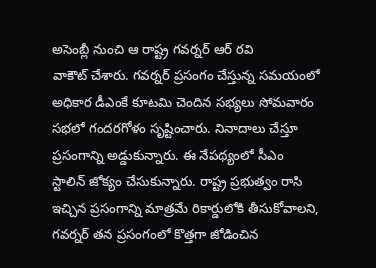అసెంబ్లీ నుంచి ఆ రాష్ట్ర గవర్నర్‌ ఆర్‌ ‌రవి వాకౌట్‌ ‌చేశారు. గవర్నర్‌ ‌ప్రసంగం చేస్తున్న సమయంలో అధికార డీఎంకే కూటమి చెందిన సభ్యలు సోమవారం సభలో గందరగోళం సృష్టించారు. నినాదాలు చేస్తూ ప్రసంగాన్ని అడ్డుకున్నారు. ఈ నేపథ్యంలో సీఎం స్టాలిన్‌ ‌జోక్యం చేసుకున్నారు. రాష్ట్ర ప్రభుత్వం రాసి ఇచ్చిన ప్రసంగాన్ని మాత్రమే రికార్డులోకి తీసుకోవాలని, గవర్నర్‌ ‌తన ప్రసంగంలో కొత్తగా జోడించిన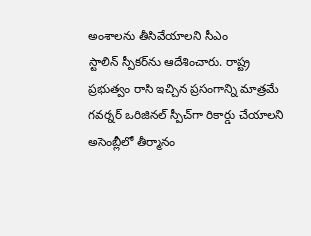అంశాలను తీసివేయాలని సీఎం స్టాలిన్‌ ‌స్పీకర్‌ను ఆదేశించారు. రాష్ట్ర ప్రభుత్వం రాసి ఇచ్చిన ప్రసంగాన్ని మాత్రమే గవర్నర్‌ ఒరిజినల్‌ ‌స్పీచ్‌గా రికార్డు చేయాలని అసెంబ్లీలో తీర్మానం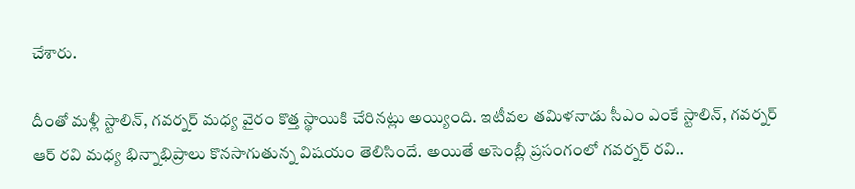చేశారు.

దీంతో మళ్లీ స్టాలిన్‌, గవర్నర్‌ ‌మధ్య వైరం కొత్త స్థాయికి చేరినట్లు అయ్యింది. ఇటీవల తమిళనాడు సీఎం ఎంకే స్టాలిన్‌, గవర్నర్‌ ఆర్‌ ‌రవి మధ్య భిన్నాభిప్రాలు కొనసాగుతున్న విషయం తెలిసిందే. అయితే అసెంబ్లీ ప్రసంగంలో గవర్నర్‌ ‌రవి..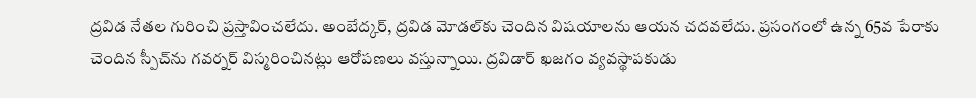ద్రవిడ నేతల గురించి ప్రస్తావించలేదు. అంబేద్కర్‌, ద్రవిడ మోడల్‌కు చెందిన విషయాలను ఆయన చదవలేదు. ప్రసంగంలో ఉన్న 65వ పేరాకు చెందిన స్పీచ్‌ను గవర్నర్‌ ‌విస్మరించినట్లు ఆరోపణలు వస్తున్నాయి. ద్రవిడార్‌ ‌ఖజగం వ్యవస్థాపకుడు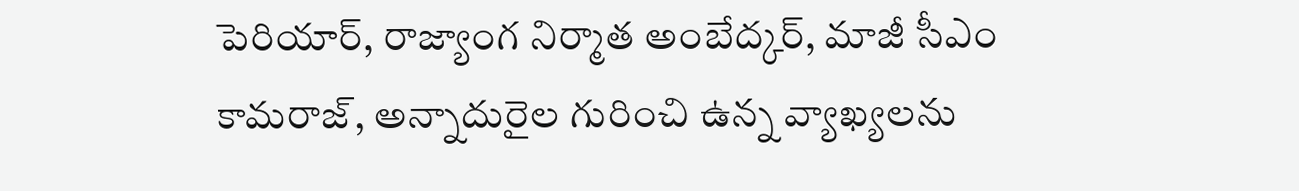పెరియార్‌, రాజ్యాంగ నిర్మాత అంబేద్కర్‌, మాజీ సీఎం కామరాజ్‌, అన్నాదురైల గురించి ఉన్న వ్యాఖ్యలను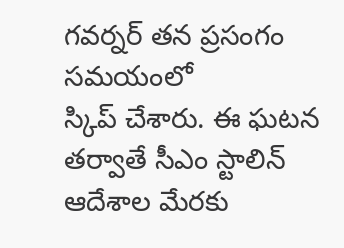గవర్నర్‌ ‌తన ప్రసంగం సమయంలో స్కిప్‌ ‌చేశారు. ఈ ఘటన తర్వాతే సీఎం స్టాలిన్‌ ఆదేశాల మేరకు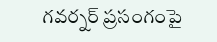గవర్నర్‌ ‌ప్రసంగంపై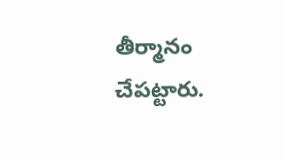తీర్మానం చేపట్టారు.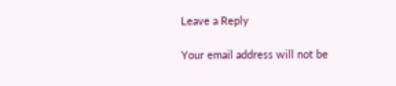Leave a Reply

Your email address will not be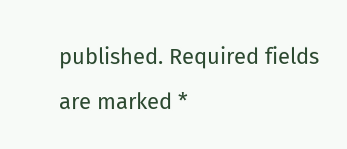published. Required fields are marked *